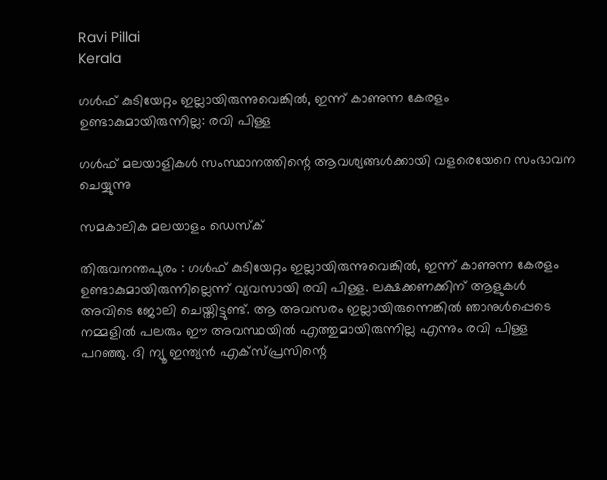Ravi Pillai
Kerala

ഗള്‍ഫ് കുടിയേറ്റം ഇല്ലായിരുന്നുവെങ്കില്‍, ഇന്ന് കാണുന്ന കേരളം ഉണ്ടാകുമായിരുന്നില്ല: രവി പിള്ള

ഗള്‍ഫ് മലയാളികള്‍ സംസ്ഥാനത്തിന്റെ ആവശ്യങ്ങള്‍ക്കായി വളരെയേറെ സംഭാവന ചെയ്യുന്നു

സമകാലിക മലയാളം ഡെസ്ക്

തിരുവനന്തപുരം : ഗള്‍ഫ് കുടിയേറ്റം ഇല്ലായിരുന്നുവെങ്കില്‍, ഇന്ന് കാണുന്ന കേരളം ഉണ്ടാകുമായിരുന്നില്ലെന്ന് വ്യവസായി രവി പിള്ള. ലക്ഷക്കണക്കിന് ആളുകള്‍ അവിടെ ജോലി ചെയ്തിട്ടുണ്ട്. ആ അവസരം ഇല്ലായിരുന്നെങ്കില്‍ ഞാനുള്‍പ്പെടെ നമ്മളില്‍ പലരും ഈ അവസ്ഥയില്‍ എത്തുമായിരുന്നില്ല എന്നും രവി പിള്ള പറഞ്ഞു. ദി ന്യൂ ഇന്ത്യന്‍ എക്‌സ്പ്രസിന്റെ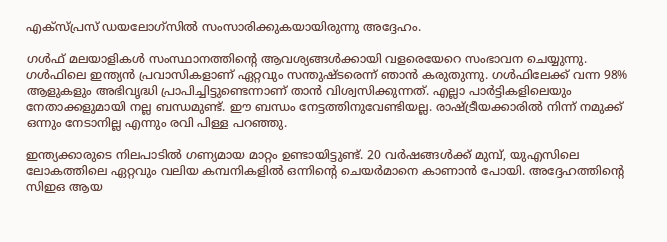എക്‌സ്പ്രസ് ഡയലോഗ്‌സില്‍ സംസാരിക്കുകയായിരുന്നു അദ്ദേഹം.

ഗള്‍ഫ് മലയാളികള്‍ സംസ്ഥാനത്തിന്റെ ആവശ്യങ്ങള്‍ക്കായി വളരെയേറെ സംഭാവന ചെയ്യുന്നു. ഗള്‍ഫിലെ ഇന്ത്യന്‍ പ്രവാസികളാണ് ഏറ്റവും സന്തുഷ്ടരെന്ന് ഞാന്‍ കരുതുന്നു. ഗള്‍ഫിലേക്ക് വന്ന 98% ആളുകളും അഭിവൃദ്ധി പ്രാപിച്ചിട്ടുണ്ടെന്നാണ് താന്‍ വിശ്വസിക്കുന്നത്. എല്ലാ പാര്‍ട്ടികളിലെയും നേതാക്കളുമായി നല്ല ബന്ധമുണ്ട്. ഈ ബന്ധം നേട്ടത്തിനുവേണ്ടിയല്ല. രാഷ്ട്രീയക്കാരില്‍ നിന്ന് നമുക്ക് ഒന്നും നേടാനില്ല എന്നും രവി പിള്ള പറഞ്ഞു.

ഇന്ത്യക്കാരുടെ നിലപാടില്‍ ഗണ്യമായ മാറ്റം ഉണ്ടായിട്ടുണ്ട്. 20 വര്‍ഷങ്ങള്‍ക്ക് മുമ്പ്, യുഎസിലെ ലോകത്തിലെ ഏറ്റവും വലിയ കമ്പനികളില്‍ ഒന്നിന്റെ ചെയര്‍മാനെ കാണാന്‍ പോയി. അദ്ദേഹത്തിന്റെ സിഇഒ ആയ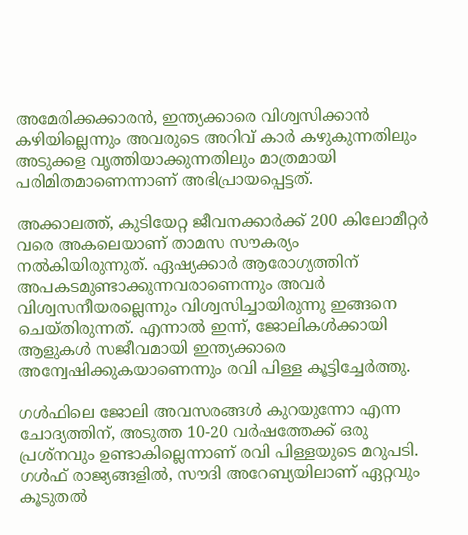അമേരിക്കക്കാരന്‍, ഇന്ത്യക്കാരെ വിശ്വസിക്കാന്‍ കഴിയില്ലെന്നും അവരുടെ അറിവ് കാര്‍ കഴുകുന്നതിലും അടുക്കള വൃത്തിയാക്കുന്നതിലും മാത്രമായി പരിമിതമാണെന്നാണ് അഭിപ്രായപ്പെട്ടത്.

അക്കാലത്ത്, കുടിയേറ്റ ജീവനക്കാര്‍ക്ക് 200 കിലോമീറ്റര്‍ വരെ അകലെയാണ് താമസ സൗകര്യം നല്‍കിയിരുന്നുത്. ഏഷ്യക്കാര്‍ ആരോഗ്യത്തിന് അപകടമുണ്ടാക്കുന്നവരാണെന്നും അവര്‍ വിശ്വസനീയരല്ലെന്നും വിശ്വസിച്ചായിരുന്നു ഇങ്ങനെ ചെയ്തിരുന്നത്. എന്നാല്‍ ഇന്ന്, ജോലികള്‍ക്കായി ആളുകള്‍ സജീവമായി ഇന്ത്യക്കാരെ അന്വേഷിക്കുകയാണെന്നും രവി പിള്ള കൂട്ടിച്ചേര്‍ത്തു.

ഗള്‍ഫിലെ ജോലി അവസരങ്ങള്‍ കുറയുന്നോ എന്ന ചോദ്യത്തിന്, അടുത്ത 10-20 വര്‍ഷത്തേക്ക് ഒരു പ്രശ്‌നവും ഉണ്ടാകില്ലെന്നാണ് രവി പിള്ളയുടെ മറുപടി. ഗള്‍ഫ് രാജ്യങ്ങളില്‍, സൗദി അറേബ്യയിലാണ് ഏറ്റവും കൂടുതല്‍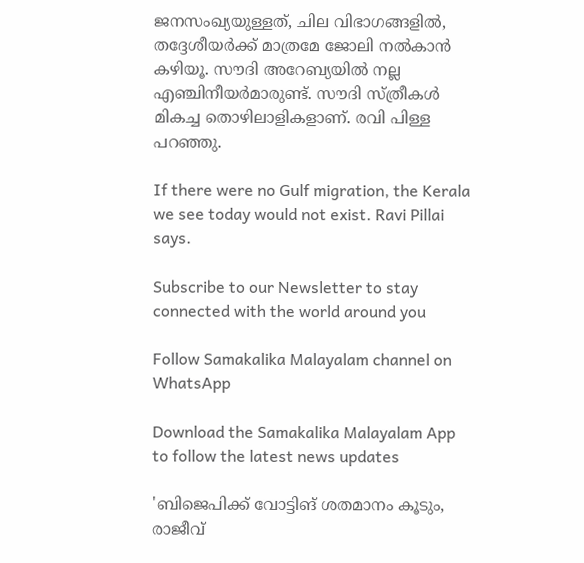ജനസംഖ്യയുള്ളത്, ചില വിഭാഗങ്ങളില്‍, തദ്ദേശീയര്‍ക്ക് മാത്രമേ ജോലി നല്‍കാന്‍ കഴിയൂ. സൗദി അറേബ്യയില്‍ നല്ല എഞ്ചിനീയര്‍മാരുണ്ട്. സൗദി സ്ത്രീകള്‍ മികച്ച തൊഴിലാളികളാണ്. രവി പിള്ള പറഞ്ഞു.

If there were no Gulf migration, the Kerala we see today would not exist. Ravi Pillai says.

Subscribe to our Newsletter to stay connected with the world around you

Follow Samakalika Malayalam channel on WhatsApp

Download the Samakalika Malayalam App to follow the latest news updates

'ബിജെപിക്ക് വോട്ടിങ് ശതമാനം കൂടും, രാജീവ്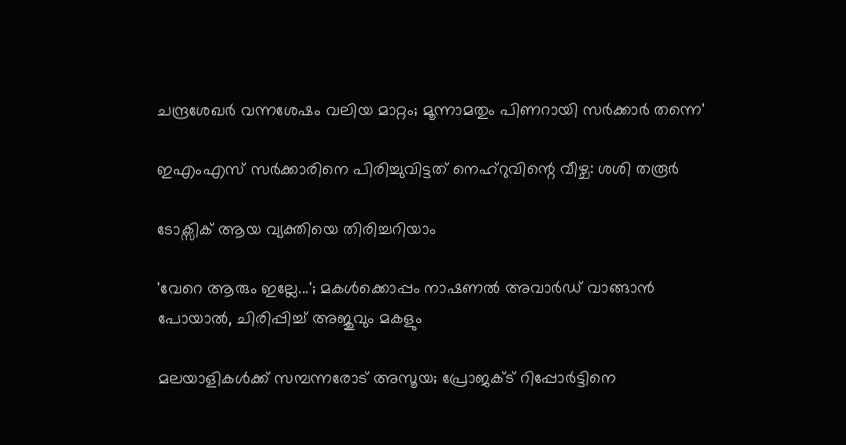ചന്ദ്രശേഖര്‍ വന്നശേഷം വലിയ മാറ്റം; മൂന്നാമതും പിണറായി സര്‍ക്കാര്‍ തന്നെ'

ഇഎംഎസ് സര്‍ക്കാരിനെ പിരിച്ചുവിട്ടത് നെഹ്‌റുവിന്റെ വീഴ്ച: ശശി തരൂര്‍

ടോക്സിക് ആയ വ്യക്തിയെ തിരിച്ചറിയാം

'വേറെ ആരും ഇല്ലേ...'; മകൾക്കൊപ്പം നാഷണൽ അവാർഡ് വാങ്ങാൻ പോയാൽ, ചിരിപ്പിച്ച് അജുവും മകളും

മലയാളികള്‍ക്ക് സമ്പന്നരോട് അസൂയ; പ്രോജക്ട് റിപ്പോര്‍ട്ടിനെ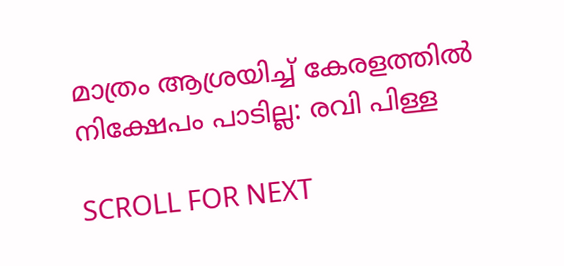മാത്രം ആശ്രയിച്ച് കേരളത്തില്‍ നിക്ഷേപം പാടില്ല: രവി പിള്ള

SCROLL FOR NEXT